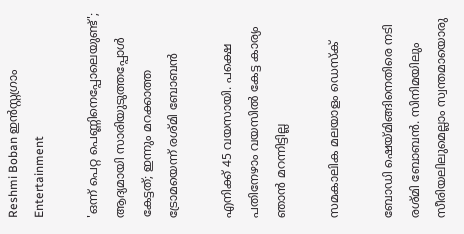Reshmi Boban ഇന്‍സ്റ്റഗ്രാം
Entertainment

'ഒന്ന് പെറ്റ പെണ്ണിനെപ്പോലെയുണ്ട്'; ആദ്യമായി സാരിയുടുത്തപ്പോള്‍ കേട്ടത്; ഇന്നും മറക്കാത്ത ട്രോമയെന്ന് രശ്മി ബോബന്‍

എനിക്ക് 45 വയസായി. പക്ഷെ പതിനേഴാം വയസില്‍ കേട്ട കാര്യം ഞാന്‍ മറന്നിട്ടില്ല

സമകാലിക മലയാളം ഡെസ്ക്

ബോഡി ഷെയ്മിങ്ങിനെതിരെ നടി രശ്മി ബോബന്‍. സിനിമയിലും സീരിയലിലുമെല്ലാം സ്വന്തമായൊരു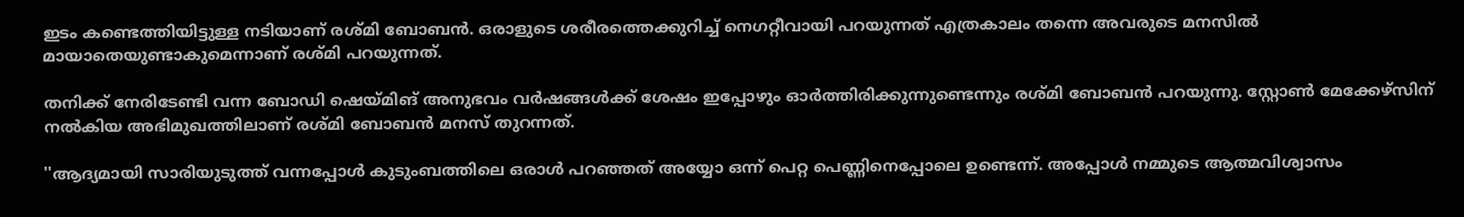ഇടം കണ്ടെത്തിയിട്ടുള്ള നടിയാണ് രശ്മി ബോബന്‍. ഒരാളുടെ ശരീരത്തെക്കുറിച്ച് നെഗറ്റീവായി പറയുന്നത് എത്രകാലം തന്നെ അവരുടെ മനസില്‍ മായാതെയുണ്ടാകുമെന്നാണ് രശ്മി പറയുന്നത്.

തനിക്ക് നേരിടേണ്ടി വന്ന ബോഡി ഷെയ്മിങ് അനുഭവം വര്‍ഷങ്ങള്‍ക്ക് ശേഷം ഇപ്പോഴും ഓര്‍ത്തിരിക്കുന്നുണ്ടെന്നും രശ്മി ബോബന്‍ പറയുന്നു. സ്റ്റോണ്‍ മേക്കേഴ്‌സിന് നല്‍കിയ അഭിമുഖത്തിലാണ് രശ്മി ബോബന്‍ മനസ് തുറന്നത്.

''ആദ്യമായി സാരിയുടുത്ത് വന്നപ്പോള്‍ കുടുംബത്തിലെ ഒരാള്‍ പറഞ്ഞത് അയ്യോ ഒന്ന് പെറ്റ പെണ്ണിനെപ്പോലെ ഉണ്ടെന്ന്. അപ്പോള്‍ നമ്മുടെ ആത്മവിശ്വാസം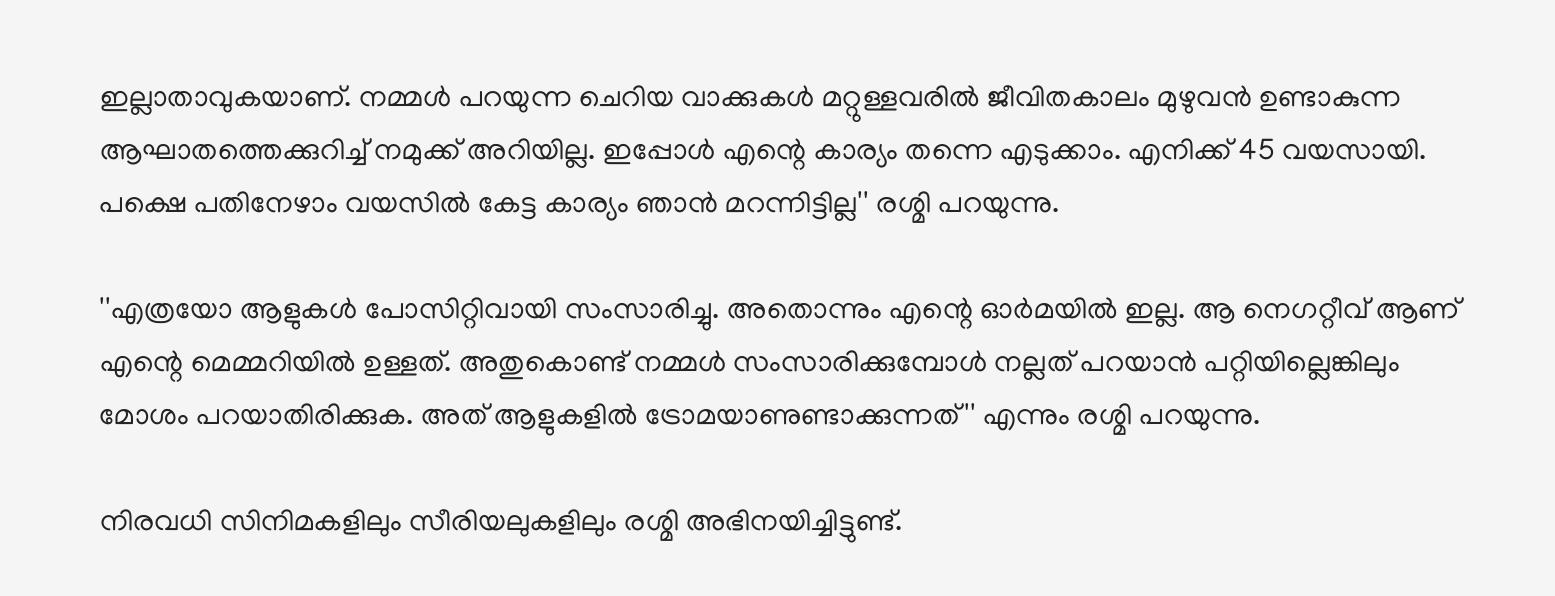ഇല്ലാതാവുകയാണ്. നമ്മള്‍ പറയുന്ന ചെറിയ വാക്കുകള്‍ മറ്റുള്ളവരില്‍ ജീവിതകാലം മുഴുവന്‍ ഉണ്ടാകുന്ന ആഘാതത്തെക്കുറിച്ച് നമുക്ക് അറിയില്ല. ഇപ്പോള്‍ എന്റെ കാര്യം തന്നെ എടുക്കാം. എനിക്ക് 45 വയസായി. പക്ഷെ പതിനേഴാം വയസില്‍ കേട്ട കാര്യം ഞാന്‍ മറന്നിട്ടില്ല'' രശ്മി പറയുന്നു.

''എത്രയോ ആളുകള്‍ പോസിറ്റിവായി സംസാരിച്ചു. അതൊന്നും എന്റെ ഓര്‍മയില്‍ ഇല്ല. ആ നെഗറ്റീവ് ആണ് എന്റെ മെമ്മറിയില്‍ ഉള്ളത്. അതുകൊണ്ട് നമ്മള്‍ സംസാരിക്കുമ്പോള്‍ നല്ലത് പറയാന്‍ പറ്റിയില്ലെങ്കിലും മോശം പറയാതിരിക്കുക. അത് ആളുകളില്‍ ട്രോമയാണുണ്ടാക്കുന്നത്'' എന്നും രശ്മി പറയുന്നു.

നിരവധി സിനിമകളിലും സീരിയലുകളിലും രശ്മി അഭിനയിച്ചിട്ടുണ്ട്.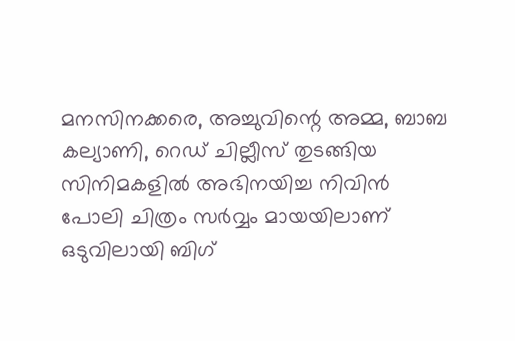മനസിനക്കരെ, അച്ചുവിന്റെ അമ്മ, ബാബ കല്യാണി, റെഡ് ചില്ലീസ് തുടങ്ങിയ സിനിമകളില്‍ അഭിനയിച്ച നിവിന്‍ പോലി ചിത്രം സര്‍വ്വം മായയിലാണ് ഒടുവിലായി ബിഗ്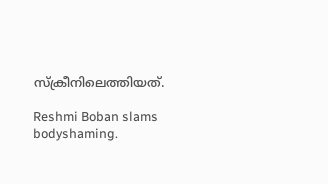സ്‌ക്രീനിലെത്തിയത്.

Reshmi Boban slams bodyshaming.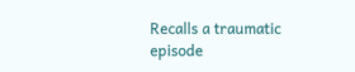Recalls a traumatic episode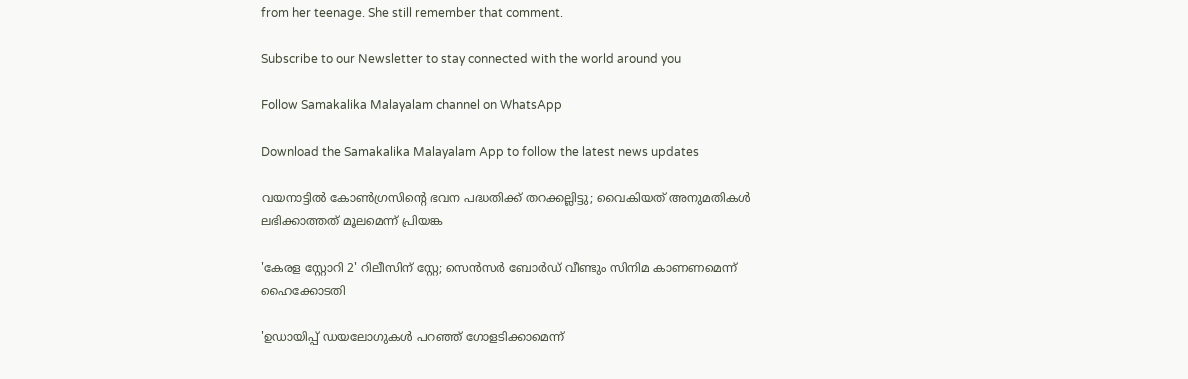from her teenage. She still remember that comment.

Subscribe to our Newsletter to stay connected with the world around you

Follow Samakalika Malayalam channel on WhatsApp

Download the Samakalika Malayalam App to follow the latest news updates

വയനാട്ടില്‍ കോണ്‍ഗ്രസിന്റെ ഭവന പദ്ധതിക്ക് തറക്കല്ലിട്ടു; വൈകിയത് അനുമതികള്‍ ലഭിക്കാത്തത് മൂലമെന്ന് പ്രിയങ്ക

'കേരള സ്റ്റോറി 2' റിലീസിന് സ്റ്റേ; സെൻസർ ബോർഡ് വീണ്ടും സിനിമ കാണണമെന്ന് ഹൈക്കോടതി

'ഉഡായിപ്പ് ഡയലോഗുകൾ പറഞ്ഞ് ഗോളടിക്കാമെന്ന്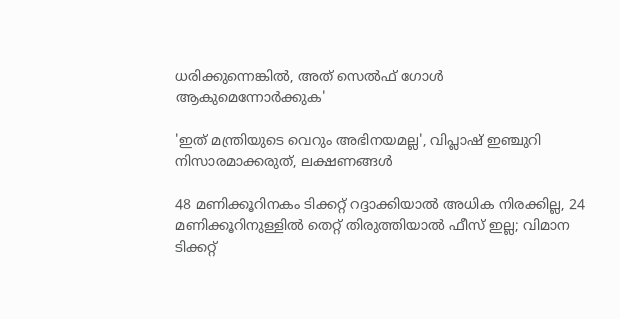ധരിക്കുന്നെങ്കിൽ, അത് സെൽഫ് ഗോൾ ആകുമെന്നോർക്കുക'

'ഇത് മന്ത്രിയുടെ വെറും അഭിനയമല്ല', വിപ്ലാഷ് ഇഞ്ചുറി നിസാരമാക്കരുത്, ലക്ഷണങ്ങൾ

48 മണിക്കൂറിനകം ടിക്കറ്റ് റദ്ദാക്കിയാല്‍ അധിക നിരക്കില്ല, 24 മണിക്കൂറിനുള്ളില്‍ തെറ്റ് തിരുത്തിയാല്‍ ഫീസ് ഇല്ല; വിമാന ടിക്കറ്റ്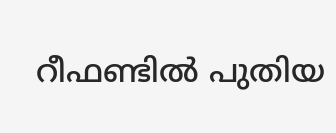റീഫണ്ടില്‍ പുതിയ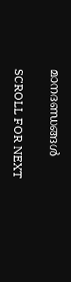മാനദണ്ഡങ്ങള്‍

SCROLL FOR NEXT